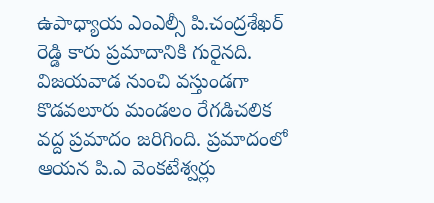ఉపాధ్యాయ ఎంఎల్సీ పి.చంద్రశేఖర్ రెడ్డి కారు ప్రమాదానికి గురైనది. విజయవాడ నుంచి వస్తుండగా కొడవలూరు మండలం రేగడిచలిక వద్ద ప్రమాదం జరిగింది. ప్రమాదంలో ఆయన పి.ఎ వెంకటేశ్వర్లు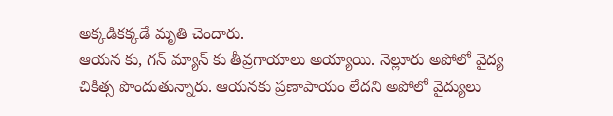అక్కడికక్కడే మృతి చెందారు.
ఆయన కు, గన్ మ్యాన్ కు తీవ్రగాయాలు అయ్యాయి. నెల్లూరు అపోలో వైద్య చికిత్స పొందుతున్నారు. ఆయనకు ప్రణాపాయం లేదని అపోలో వైద్యులు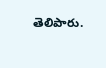తెలిపారు.